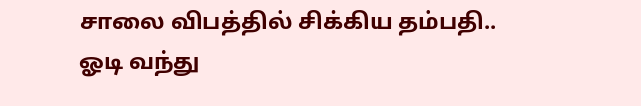சாலை விபத்தில் சிக்கிய தம்பதி.. ஓடி வந்து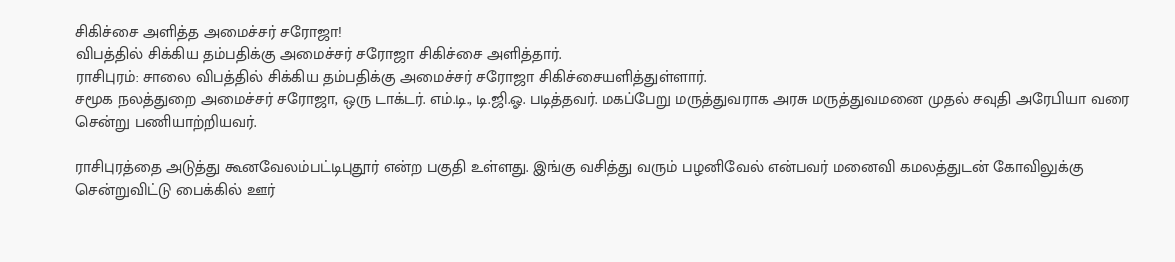சிகிச்சை அளித்த அமைச்சர் சரோஜா!
விபத்தில் சிக்கிய தம்பதிக்கு அமைச்சர் சரோஜா சிகிச்சை அளித்தார்.
ராசிபுரம்: சாலை விபத்தில் சிக்கிய தம்பதிக்கு அமைச்சர் சரோஜா சிகிச்சையளித்துள்ளார்.
சமூக நலத்துறை அமைச்சர் சரோஜா, ஒரு டாக்டர். எம்.டி., டி.ஜி.ஓ. படித்தவர். மகப்பேறு மருத்துவராக அரசு மருத்துவமனை முதல் சவுதி அரேபியா வரை சென்று பணியாற்றியவர்.

ராசிபுரத்தை அடுத்து கூனவேலம்பட்டிபுதூர் என்ற பகுதி உள்ளது. இங்கு வசித்து வரும் பழனிவேல் என்பவர் மனைவி கமலத்துடன் கோவிலுக்கு சென்றுவிட்டு பைக்கில் ஊர்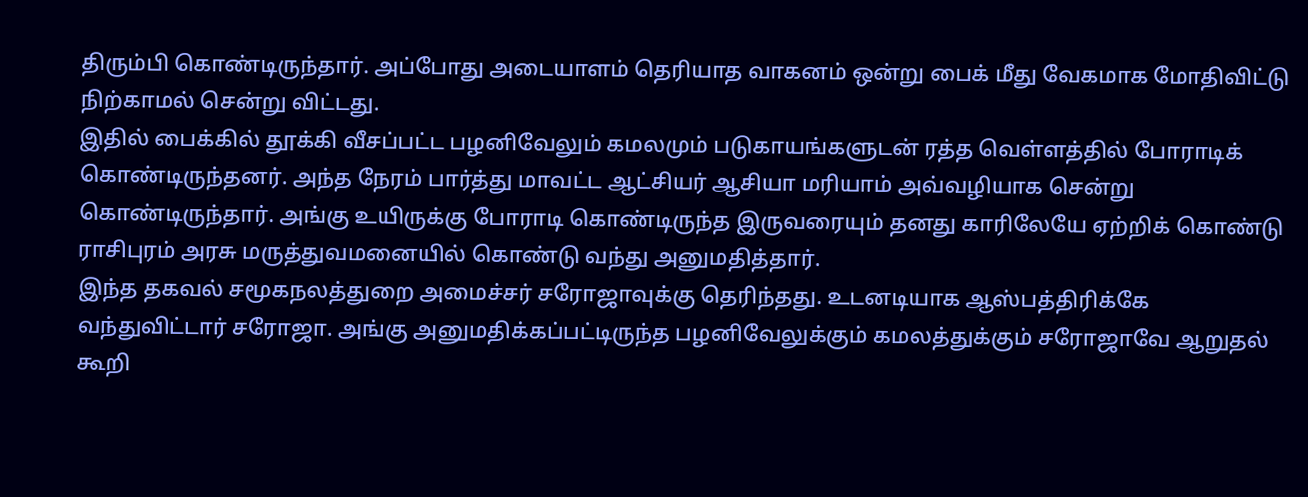திரும்பி கொண்டிருந்தார். அப்போது அடையாளம் தெரியாத வாகனம் ஒன்று பைக் மீது வேகமாக மோதிவிட்டு நிற்காமல் சென்று விட்டது.
இதில் பைக்கில் தூக்கி வீசப்பட்ட பழனிவேலும் கமலமும் படுகாயங்களுடன் ரத்த வெள்ளத்தில் போராடிக் கொண்டிருந்தனர். அந்த நேரம் பார்த்து மாவட்ட ஆட்சியர் ஆசியா மரியாம் அவ்வழியாக சென்று கொண்டிருந்தார். அங்கு உயிருக்கு போராடி கொண்டிருந்த இருவரையும் தனது காரிலேயே ஏற்றிக் கொண்டு ராசிபுரம் அரசு மருத்துவமனையில் கொண்டு வந்து அனுமதித்தார்.
இந்த தகவல் சமூகநலத்துறை அமைச்சர் சரோஜாவுக்கு தெரிந்தது. உடனடியாக ஆஸ்பத்திரிக்கே வந்துவிட்டார் சரோஜா. அங்கு அனுமதிக்கப்பட்டிருந்த பழனிவேலுக்கும் கமலத்துக்கும் சரோஜாவே ஆறுதல் கூறி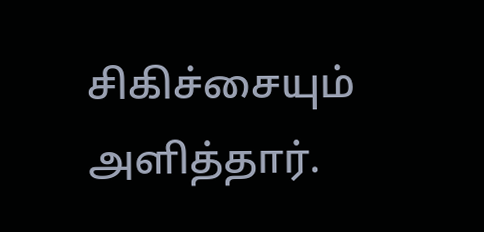சிகிச்சையும் அளித்தார்.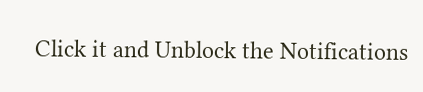Click it and Unblock the Notifications